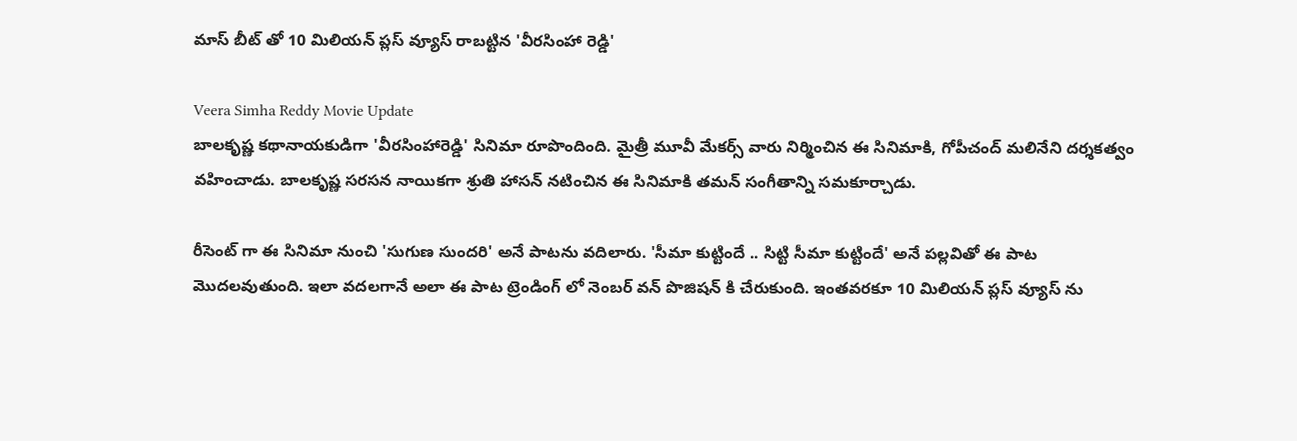మాస్ బీట్ తో 10 మిలియన్ ప్లస్ వ్యూస్ రాబట్టిన 'వీరసింహా రెడ్డి'

Veera Simha Reddy Movie Update
బాలకృష్ణ కథానాయకుడిగా 'వీరసింహారెడ్డి' సినిమా రూపొందింది. మైత్రీ మూవీ మేకర్స్ వారు నిర్మించిన ఈ సినిమాకి, గోపీచంద్ మలినేని దర్శకత్వం వహించాడు. బాలకృష్ణ సరసన నాయికగా శ్రుతి హాసన్ నటించిన ఈ సినిమాకి తమన్ సంగీతాన్ని సమకూర్చాడు.

రీసెంట్ గా ఈ సినిమా నుంచి 'సుగుణ సుందరి' అనే పాటను వదిలారు. 'సీమా కుట్టిందే .. సిట్టి సీమా కుట్టిందే' అనే పల్లవితో ఈ పాట మొదలవుతుంది. ఇలా వదలగానే అలా ఈ పాట ట్రెండింగ్ లో నెంబర్ వన్ పొజిషన్ కి చేరుకుంది. ఇంతవరకూ 10 మిలియన్ ప్లస్ వ్యూస్ ను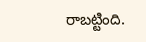రాబట్టింది.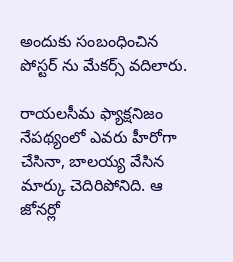అందుకు సంబంధించిన పోస్టర్ ను మేకర్స్ వదిలారు.

రాయలసీమ ఫ్యాక్షనిజం నేపథ్యంలో ఎవరు హీరోగా చేసినా, బాలయ్య వేసిన మార్కు చెదిరిపోనిది. ఆ జోనర్లో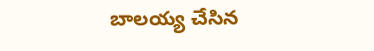బాలయ్య చేసిన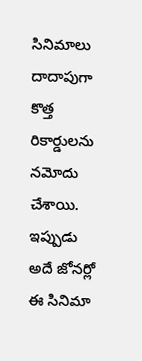సినిమాలు దాదాపుగా కొత్త రికార్డులను నమోదు చేశాయి. ఇప్పుడు అదే జోనర్లో ఈ సినిమా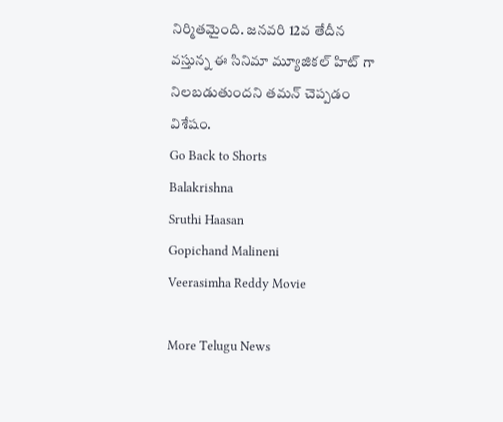నిర్మితమైంది. జనవరి 12వ తేదీన వస్తున్న ఈ సినిమా మ్యూజికల్ హిట్ గా నిలబడుతుందని తమన్ చెప్పడం విశేషం.
Go Back to Shorts
Balakrishna
Sruthi Haasan
Gopichand Malineni
Veerasimha Reddy Movie

More Telugu News